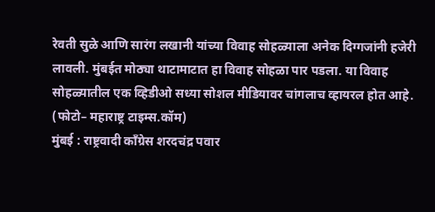रेवती सुळे आणि सारंग लखानी यांच्या विवाह सोहळ्याला अनेक दिग्गजांनी हजेरी लावली. मुंबईत मोठ्या थाटामाटात हा विवाह सोहळा पार पडला. या विवाह सोहळ्यातील एक व्हिडीओ सध्या सोशल मीडियावर चांगलाच व्हायरल होत आहे.
(फोटो– महाराष्ट्र टाइम्स.कॉम)
मुंबई : राष्ट्रवादी काँग्रेस शरदचंद्र पवार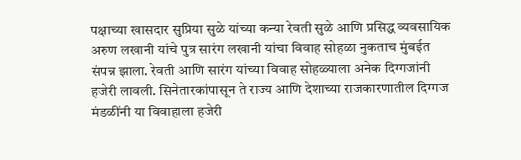पक्षाच्या खासदार सुप्रिया सुळे यांच्या कन्या रेवती सुळे आणि प्रसिद्ध व्यवसायिक अरुण लखानी यांचे पुत्र सारंग लखानी यांचा विवाह सोहळा नुकताच मुंबईत संपन्न झाला. रेवती आणि सारंग यांच्या विवाह सोहळ्याला अनेक दिग्गजांनी हजेरी लावली. सिनेतारकांपासून ते राज्य आणि देशाच्या राजकारणातील दिग्गज मंडळींनी या विवाहाला हजेरी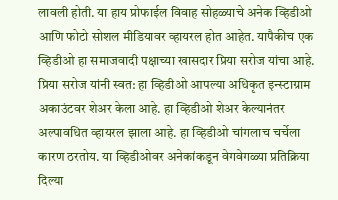लावली होती. या हाय प्रोफाईल विवाह सोहळ्याचे अनेक व्हिडीओ आणि फोटो सोशल मीडियावर व्हायरल होत आहेत. यापैकीच एक व्हिडीओ हा समाजवादी पक्षाच्या खासदार प्रिया सरोज यांचा आहे.
प्रिया सरोज यांनी स्वत: हा व्हिडीओ आपल्या अधिकृत इन्स्टाग्राम अकाउंटवर शेअर केला आहे. हा व्हिडीओ शेअर केल्यानंतर अल्पावधित व्हायरल झाला आहे. हा व्हिडीओ चांगलाच चर्चेला कारण ठरतोय. या व्हिडीओवर अनेकांकडून वेगवेगळ्या प्रतिक्रिया दिल्या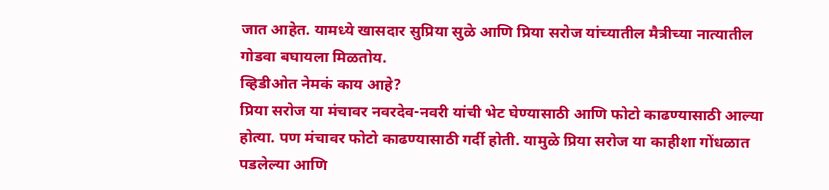जात आहेत. यामध्ये खासदार सुप्रिया सुळे आणि प्रिया सरोज यांच्यातील मैत्रीच्या नात्यातील गोडवा बघायला मिळतोय.
व्हिडीओत नेमकं काय आहे?
प्रिया सरोज या मंचावर नवरदेव-नवरी यांची भेट घेण्यासाठी आणि फोटो काढण्यासाठी आल्या होत्या. पण मंचावर फोटो काढण्यासाठी गर्दी होती. यामुळे प्रिया सरोज या काहीशा गोंधळात पडलेल्या आणि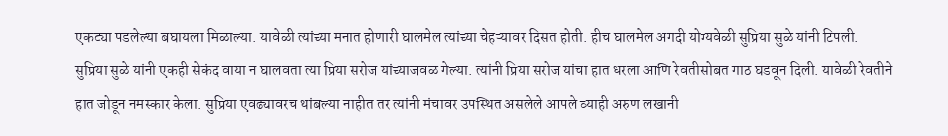एकट्या पडलेल्या बघायला मिळाल्या. यावेळी त्यांच्या मनात होणारी घालमेल त्यांच्या चेहऱ्यावर दिसत होती. हीच घालमेल अगदी योग्यवेळी सुप्रिया सुळे यांनी टिपली.
सुप्रिया सुळे यांनी एकही सेकंद वाया न घालवता त्या प्रिया सरोज यांच्याजवळ गेल्या. त्यांनी प्रिया सरोज यांचा हात धरला आणि रेवतीसोबत गाठ घडवून दिली. यावेळी रेवतीने हात जोडून नमस्कार केला. सुप्रिया एवढ्यावरच थांबल्या नाहीत तर त्यांनी मंचावर उपस्थित असलेले आपले व्याही अरुण लखानी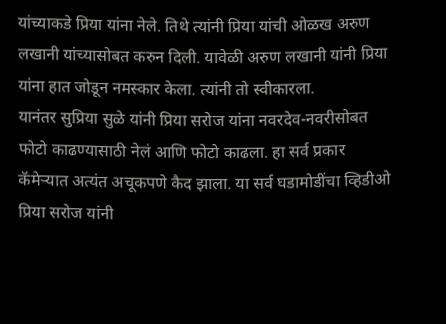यांच्याकडे प्रिया यांना नेले. तिथे त्यांनी प्रिया यांची ओळख अरुण लखानी यांच्यासोबत करुन दिली. यावेळी अरुण लखानी यांनी प्रिया यांना हात जोडून नमस्कार केला. त्यांनी तो स्वीकारला.
यानंतर सुप्रिया सुळे यांनी प्रिया सरोज यांना नवरदेव-नवरीसोबत फोटो काढण्यासाठी नेलं आणि फोटो काढला. हा सर्व प्रकार कॅमेऱ्यात अत्यंत अचूकपणे कैद झाला. या सर्व घडामोडींचा व्हिडीओ प्रिया सरोज यांनी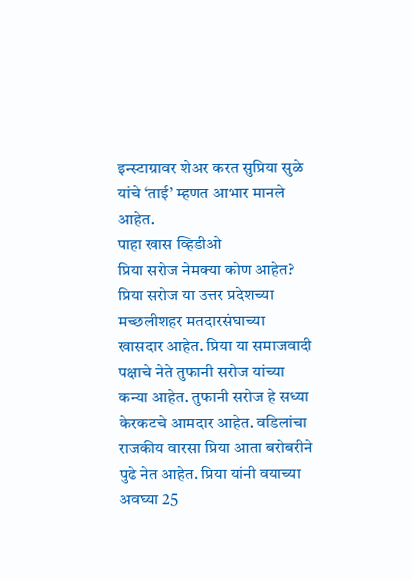इन्स्टाग्रावर शेअर करत सुप्रिया सुळे यांचे ‘ताई’ म्हणत आभार मानले आहेत.
पाहा खास व्हिडीओ
प्रिया सरोज नेमक्या कोण आहेत?
प्रिया सरोज या उत्तर प्रदेशच्या मच्छलीशहर मतदारसंघाच्या खासदार आहेत. प्रिया या समाजवादी पक्षाचे नेते तुफानी सरोज यांच्या कन्या आहेत. तुफानी सरोज हे सध्या केरकटचे आमदार आहेत. वडिलांचा राजकीय वारसा प्रिया आता बरोबरीने पुढे नेत आहेत. प्रिया यांनी वयाच्या अवघ्या 25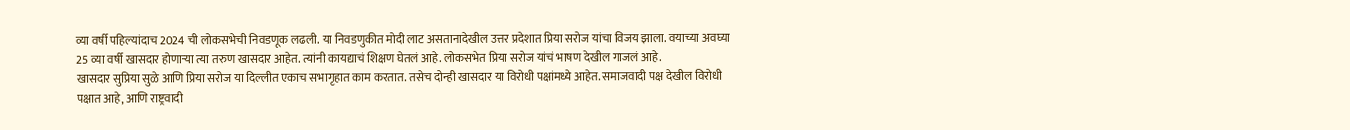व्या वर्षी पहिल्यांदाच 2024 ची लोकसभेची निवडणूक लढली. या निवडणुकीत मोदी लाट असतानादेखील उत्तर प्रदेशात प्रिया सरोज यांचा विजय झाला. वयाच्या अवघ्या 25 व्या वर्षी खासदार होणाऱ्या त्या तरुण खासदार आहेत. त्यांनी कायद्याचं शिक्षण घेतलं आहे. लोकसभेत प्रिया सरोज यांचं भाषण देखील गाजलं आहे.
खासदार सुप्रिया सुळे आणि प्रिया सरोज या दिल्लीत एकाच सभागृहात काम करतात. तसेच दोन्ही खासदार या विरोधी पक्षांमध्ये आहेत. समाजवादी पक्ष देखील विरोधी पक्षात आहे, आणि राष्ट्रवादी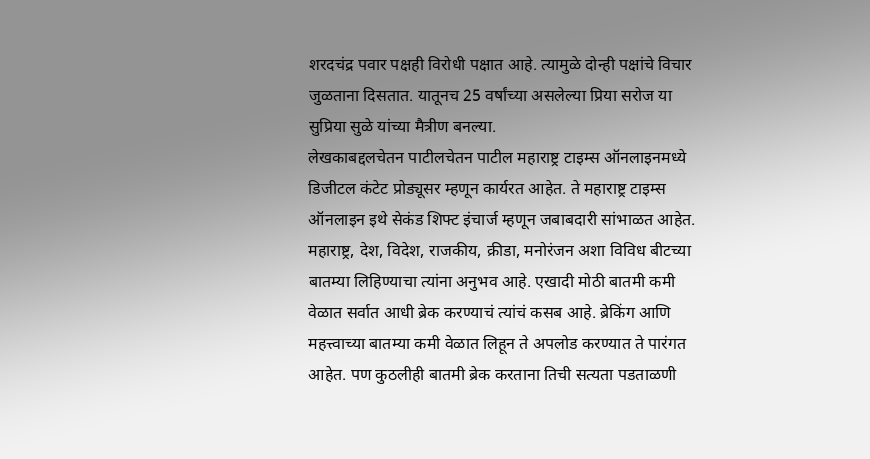शरदचंद्र पवार पक्षही विरोधी पक्षात आहे. त्यामुळे दोन्ही पक्षांचे विचार जुळताना दिसतात. यातूनच 25 वर्षांच्या असलेल्या प्रिया सरोज या सुप्रिया सुळे यांच्या मैत्रीण बनल्या.
लेखकाबद्दलचेतन पाटीलचेतन पाटील महाराष्ट्र टाइम्स ऑनलाइनमध्ये डिजीटल कंटेट प्रोड्यूसर म्हणून कार्यरत आहेत. ते महाराष्ट्र टाइम्स ऑनलाइन इथे सेकंड शिफ्ट इंचार्ज म्हणून जबाबदारी सांभाळत आहेत. महाराष्ट्र, देश, विदेश, राजकीय, क्रीडा, मनोरंजन अशा विविध बीटच्या बातम्या लिहिण्याचा त्यांना अनुभव आहे. एखादी मोठी बातमी कमी वेळात सर्वात आधी ब्रेक करण्याचं त्यांचं कसब आहे. ब्रेकिंग आणि महत्त्वाच्या बातम्या कमी वेळात लिहून ते अपलोड करण्यात ते पारंगत आहेत. पण कुठलीही बातमी ब्रेक करताना तिची सत्यता पडताळणी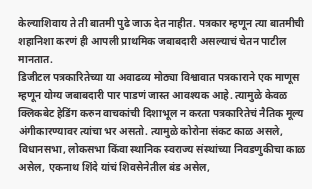केल्याशिवाय ते ती बातमी पुढे जाऊ देत नाहीत. पत्रकार म्हणून त्या बातमीची शहानिशा करणं ही आपली प्राथमिक जबाबदारी असल्याचं चेतन पाटील मानतात.
डिजीटल पत्रकारितेच्या या अवाढव्य मोठ्या विश्वावात पत्रकाराने एक माणूस म्हणून योग्य जबाबदारी पार पाडणं जास्त आवश्यक आहे. त्यामुळे केवळ क्लिकबेट हेडिंग करुन वाचकांची दिशाभूल न करता पत्रकारितेचं नैतिक मूल्य अंगीकारण्यावर त्यांचा भर असतो. त्यामुळे कोरोना संकट काळ असले, विधानसभा, लोकसभा किंवा स्थानिक स्वराज्य संस्थांच्या निवडणुकीचा काळ असेल, एकनाथ शिंदे यांचं शिवसेनेतील बंड असेल,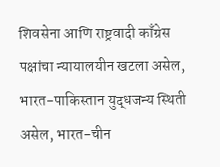शिवसेना आणि राष्ट्रवादी काँग्रेस पक्षांचा न्यायालयीन खटला असेल, भारत-पाकिस्तान युद्धजन्य स्थिती असेल, भारत-चीन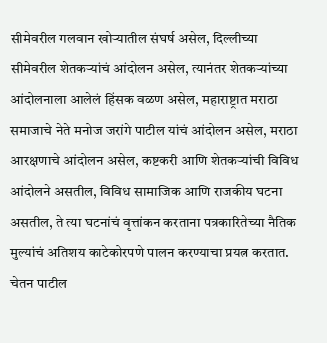सीमेवरील गलवान खोऱ्यातील संघर्ष असेल, दिल्लीच्या सीमेवरील शेतकऱ्यांचं आंदोलन असेल, त्यानंतर शेतकऱ्यांच्या आंदोलनाला आलेलं हिंसक वळण असेल, महाराष्ट्रात मराठा समाजाचे नेते मनोज जरांगे पाटील यांचं आंदोलन असेल, मराठा आरक्षणाचे आंदोलन असेल, कष्टकरी आणि शेतकऱ्यांची विविध आंदोलने असतील, विविध सामाजिक आणि राजकीय घटना असतील, ते त्या घटनांचं वृत्तांकन करताना पत्रकारितेच्या नैतिक मुल्यांचं अतिशय काटेकोरपणे पालन करण्याचा प्रयत्न करतात.
चेतन पाटील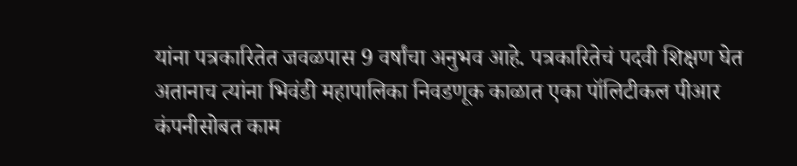यांना पत्रकारितेत जवळपास 9 वर्षांचा अनुभव आहे. पत्रकारितेचं पदवी शिक्षण घेत अतानाच त्यांना भिवंडी महापालिका निवडणूक काळात एका पॉलिटीकल पीआर कंपनीसोबत काम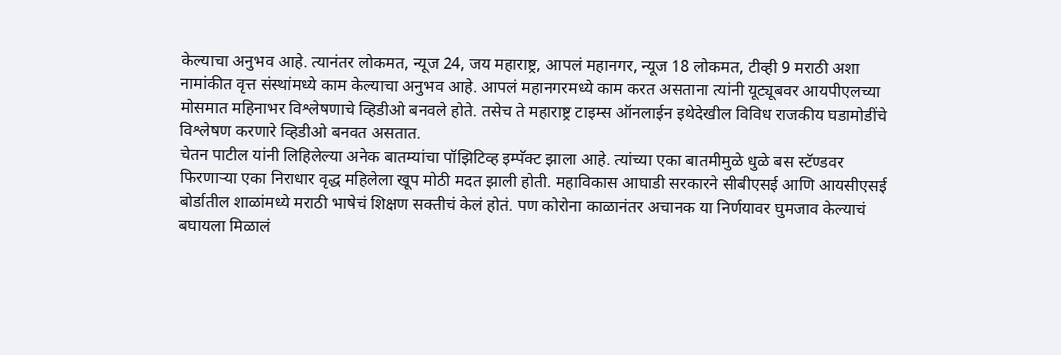केल्याचा अनुभव आहे. त्यानंतर लोकमत, न्यूज 24, जय महाराष्ट्र, आपलं महानगर, न्यूज 18 लोकमत, टीव्ही 9 मराठी अशा नामांकीत वृत्त संस्थांमध्ये काम केल्याचा अनुभव आहे. आपलं महानगरमध्ये काम करत असताना त्यांनी यूट्यूबवर आयपीएलच्या मोसमात महिनाभर विश्लेषणाचे व्हिडीओ बनवले होते. तसेच ते महाराष्ट्र टाइम्स ऑनलाईन इथेदेखील विविध राजकीय घडामोडींचे विश्लेषण करणारे व्हिडीओ बनवत असतात.
चेतन पाटील यांनी लिहिलेल्या अनेक बातम्यांचा पॉझिटिव्ह इम्पॅक्ट झाला आहे. त्यांच्या एका बातमीमुळे धुळे बस स्टॅण्डवर फिरणाऱ्या एका निराधार वृद्ध महिलेला खूप मोठी मदत झाली होती. महाविकास आघाडी सरकारने सीबीएसई आणि आयसीएसई बोर्डातील शाळांमध्ये मराठी भाषेचं शिक्षण सक्तीचं केलं होतं. पण कोरोना काळानंतर अचानक या निर्णयावर घुमजाव केल्याचं बघायला मिळालं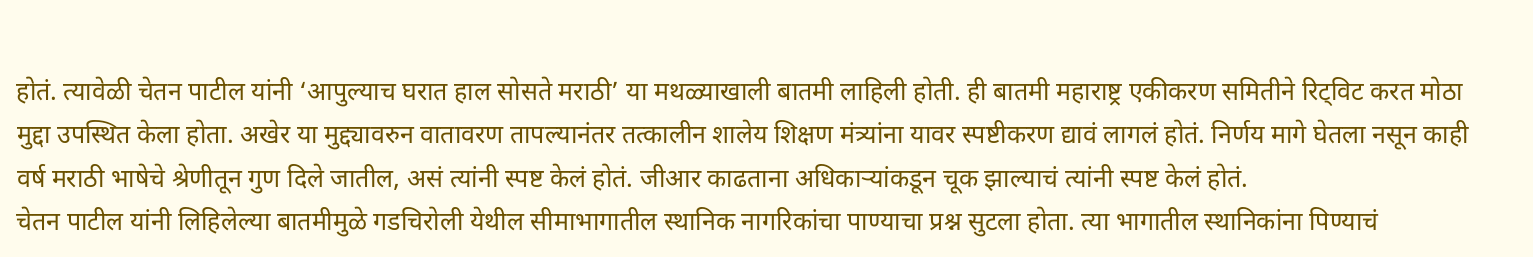होतं. त्यावेळी चेतन पाटील यांनी ‘आपुल्याच घरात हाल सोसते मराठी’ या मथळ्याखाली बातमी लाहिली होती. ही बातमी महाराष्ट्र एकीकरण समितीने रिट्विट करत मोठा मुद्दा उपस्थित केला होता. अखेर या मुद्द्यावरुन वातावरण तापल्यानंतर तत्कालीन शालेय शिक्षण मंत्र्यांना यावर स्पष्टीकरण द्यावं लागलं होतं. निर्णय मागे घेतला नसून काही वर्ष मराठी भाषेचे श्रेणीतून गुण दिले जातील, असं त्यांनी स्पष्ट केलं होतं. जीआर काढताना अधिकाऱ्यांकडून चूक झाल्याचं त्यांनी स्पष्ट केलं होतं.
चेतन पाटील यांनी लिहिलेल्या बातमीमुळे गडचिरोली येथील सीमाभागातील स्थानिक नागरिकांचा पाण्याचा प्रश्न सुटला होता. त्या भागातील स्थानिकांना पिण्याचं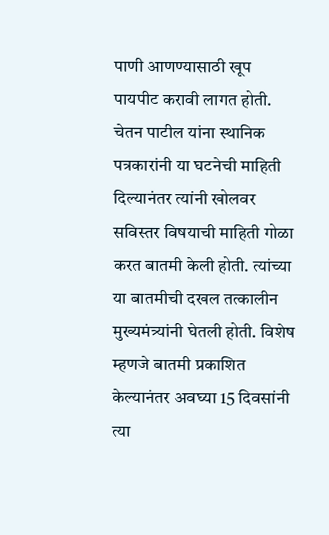पाणी आणण्यासाठी खूप पायपीट करावी लागत होती. चेतन पाटील यांना स्थानिक पत्रकारांनी या घटनेची माहिती दिल्यानंतर त्यांनी खोलवर सविस्तर विषयाची माहिती गोळा करत बातमी केली होती. त्यांच्या या बातमीची दखल तत्कालीन मुख्यमंत्र्यांनी घेतली होती. विशेष म्हणजे बातमी प्रकाशित केल्यानंतर अवघ्या 15 दिवसांनी त्या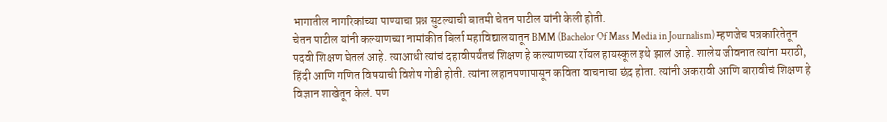भागातील नागरिकांच्या पाण्याचा प्रश्न सुटल्याची बातमी चेतन पाटील यांनी केली होती.
चेतन पाटील यांनी कल्याणच्या नामांकीत बिर्ला महाविद्यालयातून BMM (Bachelor Of Mass Media in Journalism) म्हणजेच पत्रकारितेतून पदवी शिक्षण घेतलं आहे. त्याआधी त्यांचं दहावीपर्यंतचं शिक्षण हे कल्याणच्या रॉयल हायस्कूल इथे झालं आहे. शालेय जीवनात त्यांना मराठी, हिंदी आणि गणित विषयाची विशेष गोडी होती. त्यांना लहानपणापासून कविता वाचनाचा छंद होता. त्यांनी अकरावी आणि बारावीचं शिक्षण हे विज्ञान शाखेतून केलं. पण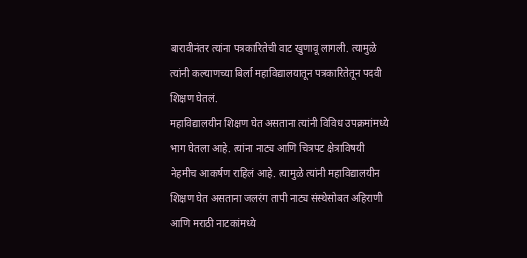बारावीनंतर त्यांना पत्रकारितेची वाट खुणावू लागली. त्यामुळे त्यांनी कल्याणच्या बिर्ला महाविद्यालयातून पत्रकारितेतून पदवी शिक्षण घेतलं.
महाविद्यालयीन शिक्षण घेत असताना त्यांनी विविध उपक्रमांमध्ये भाग घेतला आहे. त्यांना नाट्य आणि चित्रपट क्षेत्राविषयी नेहमीच आकर्षण राहिलं आहे. त्यामुळे त्यांनी महाविद्यालयीन शिक्षण घेत असताना जलरंग तापी नाट्य संस्थेसोबत अहिराणी आणि मराठी नाटकांमध्ये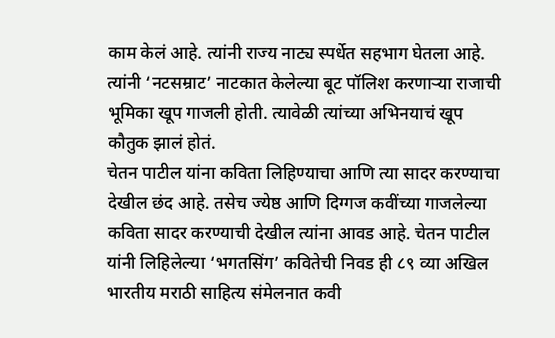काम केलं आहे. त्यांनी राज्य नाट्य स्पर्धेत सहभाग घेतला आहे. त्यांनी ‘नटसम्राट’ नाटकात केलेल्या बूट पॉलिश करणाऱ्या राजाची भूमिका खूप गाजली होती. त्यावेळी त्यांच्या अभिनयाचं खूप कौतुक झालं होतं.
चेतन पाटील यांना कविता लिहिण्याचा आणि त्या सादर करण्याचा देखील छंद आहे. तसेच ज्येष्ठ आणि दिग्गज कवींच्या गाजलेल्या कविता सादर करण्याची देखील त्यांना आवड आहे. चेतन पाटील यांनी लिहिलेल्या ‘भगतसिंग’ कवितेची निवड ही ८९ व्या अखिल भारतीय मराठी साहित्य संमेलनात कवी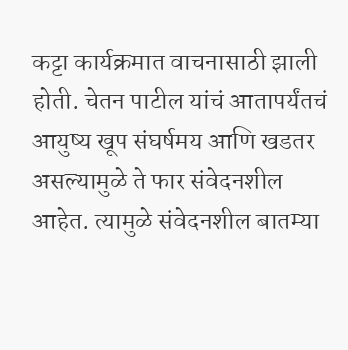कट्टा कार्यक्रमात वाचनासाठी झाली होती. चेतन पाटील यांचं आतापर्यंतचं आयुष्य खूप संघर्षमय आणि खडतर असल्यामुळे ते फार संवेदनशील आहेत. त्यामुळे संवेदनशील बातम्या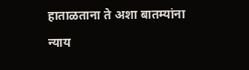हाताळताना ते अशा बातम्यांना न्याय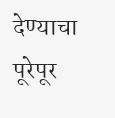देण्याचा पूरेपूर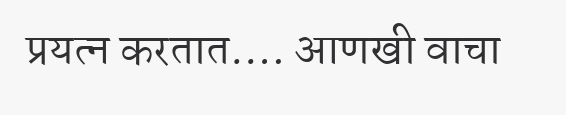प्रयत्न करतात.… आणखी वाचा